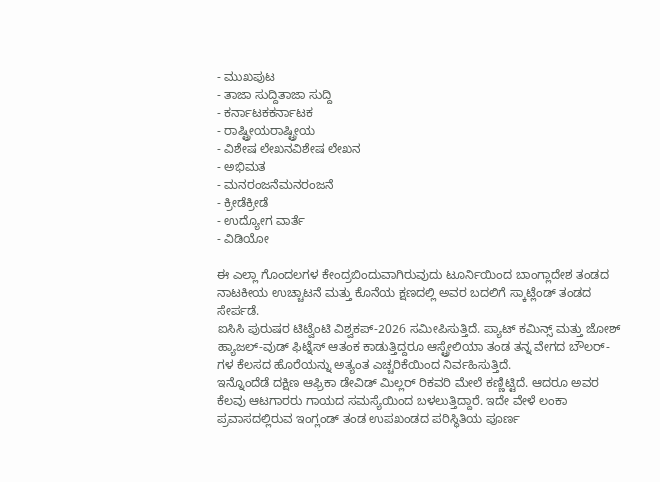- ಮುಖಪುಟ
- ತಾಜಾ ಸುದ್ದಿತಾಜಾ ಸುದ್ದಿ
- ಕರ್ನಾಟಕಕರ್ನಾಟಕ
- ರಾಷ್ಟ್ರೀಯರಾಷ್ಟ್ರೀಯ
- ವಿಶೇಷ ಲೇಖನವಿಶೇಷ ಲೇಖನ
- ಅಭಿಮತ
- ಮನರಂಜನೆಮನರಂಜನೆ
- ಕ್ರೀಡೆಕ್ರೀಡೆ
- ಉದ್ಯೋಗ ವಾರ್ತೆ
- ವಿಡಿಯೋ

ಈ ಎಲ್ಲಾ ಗೊಂದಲಗಳ ಕೇಂದ್ರಬಿಂದುವಾಗಿರುವುದು ಟೂರ್ನಿಯಿಂದ ಬಾಂಗ್ಲಾದೇಶ ತಂಡದ ನಾಟಕೀಯ ಉಚ್ಚಾಟನೆ ಮತ್ತು ಕೊನೆಯ ಕ್ಷಣದಲ್ಲಿ ಅವರ ಬದಲಿಗೆ ಸ್ಕಾಟ್ಲೆಂಡ್ ತಂಡದ ಸೇರ್ಪಡೆ.
ಐಸಿಸಿ ಪುರುಷರ ಟಿಟ್ವೆಂಟಿ ವಿಶ್ವಕಪ್-2026 ಸಮೀಪಿಸುತ್ತಿದೆ. ಪ್ಯಾಟ್ ಕಮಿನ್ಸ್ ಮತ್ತು ಜೋಶ್ ಹ್ಯಾಜಲ್-ವುಡ್ ಫಿಟ್ನೆಸ್ ಆತಂಕ ಕಾಡುತ್ತಿದ್ದರೂ ಆಸ್ಟ್ರೇಲಿಯಾ ತಂಡ ತನ್ನ ವೇಗದ ಬೌಲರ್-ಗಳ ಕೆಲಸದ ಹೊರೆಯನ್ನು ಅತ್ಯಂತ ಎಚ್ಚರಿಕೆಯಿಂದ ನಿರ್ವಹಿಸುತ್ತಿದೆ.
ಇನ್ನೊಂದೆಡೆ ದಕ್ಷಿಣ ಆಫ್ರಿಕಾ ಡೇವಿಡ್ ಮಿಲ್ಲರ್ ರಿಕವರಿ ಮೇಲೆ ಕಣ್ಣಿಟ್ಟಿದೆ. ಆದರೂ ಅವರ ಕೆಲವು ಆಟಗಾರರು ಗಾಯದ ಸಮಸ್ಯೆಯಿಂದ ಬಳಲುತ್ತಿದ್ದಾರೆ. ಇದೇ ವೇಳೆ ಲಂಕಾ ಪ್ರವಾಸದಲ್ಲಿರುವ ಇಂಗ್ಲಂಡ್ ತಂಡ ಉಪಖಂಡದ ಪರಿಸ್ಥಿತಿಯ ಪೂರ್ಣ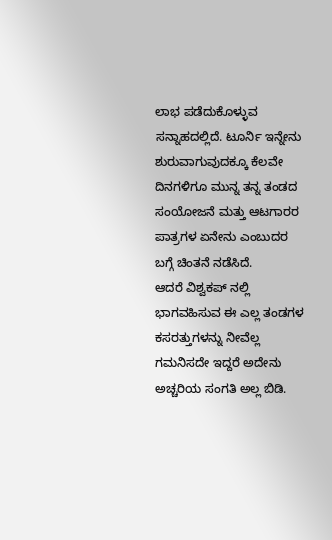ಲಾಭ ಪಡೆದುಕೊಳ್ಳುವ ಸನ್ನಾಹದಲ್ಲಿದೆ. ಟೂರ್ನಿ ಇನ್ನೇನು ಶುರುವಾಗುವುದಕ್ಕೂ ಕೆಲವೇ ದಿನಗಳಿಗೂ ಮುನ್ನ ತನ್ನ ತಂಡದ ಸಂಯೋಜನೆ ಮತ್ತು ಆಟಗಾರರ ಪಾತ್ರಗಳ ಏನೇನು ಎಂಬುದರ ಬಗ್ಗೆ ಚಿಂತನೆ ನಡೆಸಿದೆ.
ಆದರೆ ವಿಶ್ವಕಪ್ ನಲ್ಲಿ ಭಾಗವಹಿಸುವ ಈ ಎಲ್ಲ ತಂಡಗಳ ಕಸರತ್ತುಗಳನ್ನು ನೀವೆಲ್ಲ ಗಮನಿಸದೇ ಇದ್ದರೆ ಅದೇನು ಅಚ್ಚರಿಯ ಸಂಗತಿ ಅಲ್ಲ ಬಿಡಿ.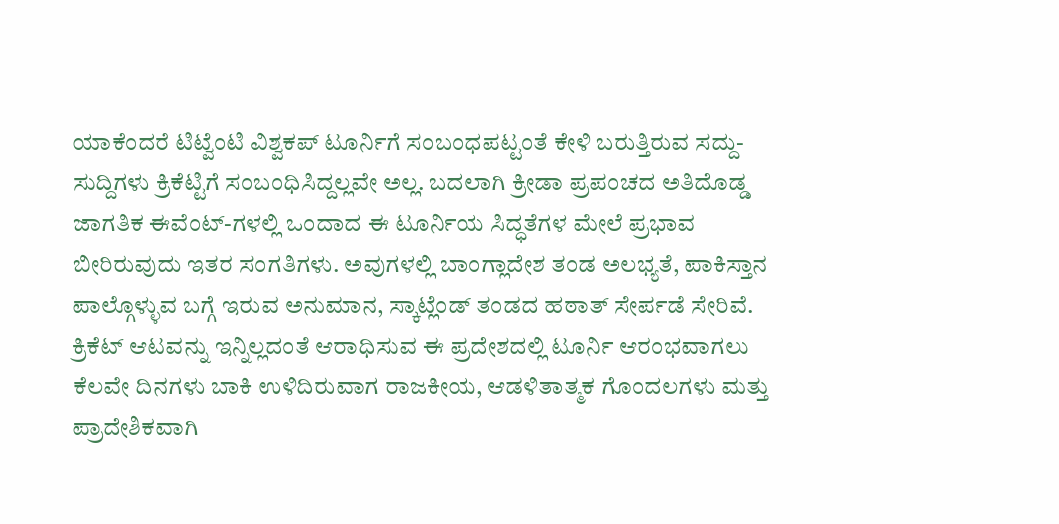ಯಾಕೆಂದರೆ ಟಿಟ್ವೆಂಟಿ ವಿಶ್ವಕಪ್ ಟೂರ್ನಿಗೆ ಸಂಬಂಧಪಟ್ಟಂತೆ ಕೇಳಿ ಬರುತ್ತಿರುವ ಸದ್ದು-ಸುದ್ದಿಗಳು ಕ್ರಿಕೆಟ್ಟಿಗೆ ಸಂಬಂಧಿಸಿದ್ದಲ್ಲವೇ ಅಲ್ಲ. ಬದಲಾಗಿ ಕ್ರೀಡಾ ಪ್ರಪಂಚದ ಅತಿದೊಡ್ಡ ಜಾಗತಿಕ ಈವೆಂಟ್-ಗಳಲ್ಲಿ ಒಂದಾದ ಈ ಟೂರ್ನಿಯ ಸಿದ್ಧತೆಗಳ ಮೇಲೆ ಪ್ರಭಾವ ಬೀರಿರುವುದು ಇತರ ಸಂಗತಿಗಳು. ಅವುಗಳಲ್ಲಿ ಬಾಂಗ್ಲಾದೇಶ ತಂಡ ಅಲಭ್ಯತೆ, ಪಾಕಿಸ್ತಾನ ಪಾಲ್ಗೊಳ್ಳುವ ಬಗ್ಗೆ ಇರುವ ಅನುಮಾನ, ಸ್ಕಾಟ್ಲೆಂಡ್ ತಂಡದ ಹಠಾತ್ ಸೇರ್ಪಡೆ ಸೇರಿವೆ.
ಕ್ರಿಕೆಟ್ ಆಟವನ್ನು ಇನ್ನಿಲ್ಲದಂತೆ ಆರಾಧಿಸುವ ಈ ಪ್ರದೇಶದಲ್ಲಿ ಟೂರ್ನಿ ಆರಂಭವಾಗಲು ಕೆಲವೇ ದಿನಗಳು ಬಾಕಿ ಉಳಿದಿರುವಾಗ ರಾಜಕೀಯ, ಆಡಳಿತಾತ್ಮಕ ಗೊಂದಲಗಳು ಮತ್ತು ಪ್ರಾದೇಶಿಕವಾಗಿ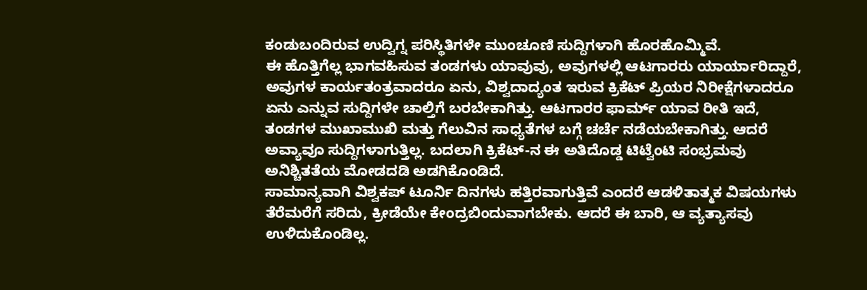ಕಂಡುಬಂದಿರುವ ಉದ್ವಿಗ್ನ ಪರಿಸ್ಥಿತಿಗಳೇ ಮುಂಚೂಣಿ ಸುದ್ದಿಗಳಾಗಿ ಹೊರಹೊಮ್ಮಿವೆ.
ಈ ಹೊತ್ತಿಗೆಲ್ಲ ಭಾಗವಹಿಸುವ ತಂಡಗಳು ಯಾವುವು, ಅವುಗಳಲ್ಲಿ ಆಟಗಾರರು ಯಾರ್ಯಾರಿದ್ದಾರೆ, ಅವುಗಳ ಕಾರ್ಯತಂತ್ರವಾದರೂ ಏನು, ವಿಶ್ವದಾದ್ಯಂತ ಇರುವ ಕ್ರಿಕೆಟ್ ಪ್ರಿಯರ ನಿರೀಕ್ಷೆಗಳಾದರೂ ಏನು ಎನ್ನುವ ಸುದ್ದಿಗಳೇ ಚಾಲ್ತಿಗೆ ಬರಬೇಕಾಗಿತ್ತು. ಆಟಗಾರರ ಫಾರ್ಮ್ ಯಾವ ರೀತಿ ಇದೆ, ತಂಡಗಳ ಮುಖಾಮುಖಿ ಮತ್ತು ಗೆಲುವಿನ ಸಾಧ್ಯತೆಗಳ ಬಗ್ಗೆ ಚರ್ಚೆ ನಡೆಯಬೇಕಾಗಿತ್ತು. ಆದರೆ ಅವ್ಯಾವೂ ಸುದ್ದಿಗಳಾಗುತ್ತಿಲ್ಲ. ಬದಲಾಗಿ ಕ್ರಿಕೆಟ್-ನ ಈ ಅತಿದೊಡ್ಡ ಟಿಟ್ವೆಂಟಿ ಸಂಭ್ರಮವು ಅನಿಶ್ಚಿತತೆಯ ಮೋಡದಡಿ ಅಡಗಿಕೊಂಡಿದೆ.
ಸಾಮಾನ್ಯವಾಗಿ ವಿಶ್ವಕಪ್ ಟೂರ್ನಿ ದಿನಗಳು ಹತ್ತಿರವಾಗುತ್ತಿವೆ ಎಂದರೆ ಆಡಳಿತಾತ್ಮಕ ವಿಷಯಗಳು ತೆರೆಮರೆಗೆ ಸರಿದು, ಕ್ರೀಡೆಯೇ ಕೇಂದ್ರಬಿಂದುವಾಗಬೇಕು. ಆದರೆ ಈ ಬಾರಿ, ಆ ವ್ಯತ್ಯಾಸವು ಉಳಿದುಕೊಂಡಿಲ್ಲ.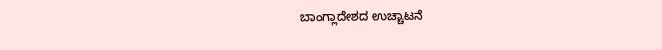ಬಾಂಗ್ಲಾದೇಶದ ಉಚ್ಚಾಟನೆ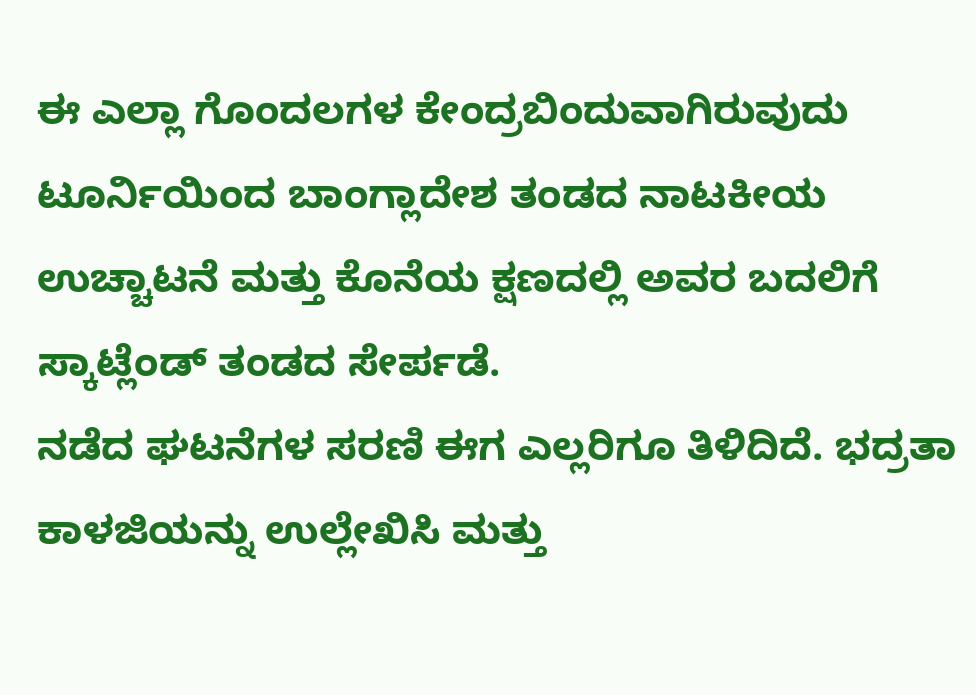ಈ ಎಲ್ಲಾ ಗೊಂದಲಗಳ ಕೇಂದ್ರಬಿಂದುವಾಗಿರುವುದು ಟೂರ್ನಿಯಿಂದ ಬಾಂಗ್ಲಾದೇಶ ತಂಡದ ನಾಟಕೀಯ ಉಚ್ಚಾಟನೆ ಮತ್ತು ಕೊನೆಯ ಕ್ಷಣದಲ್ಲಿ ಅವರ ಬದಲಿಗೆ ಸ್ಕಾಟ್ಲೆಂಡ್ ತಂಡದ ಸೇರ್ಪಡೆ.
ನಡೆದ ಘಟನೆಗಳ ಸರಣಿ ಈಗ ಎಲ್ಲರಿಗೂ ತಿಳಿದಿದೆ. ಭದ್ರತಾ ಕಾಳಜಿಯನ್ನು ಉಲ್ಲೇಖಿಸಿ ಮತ್ತು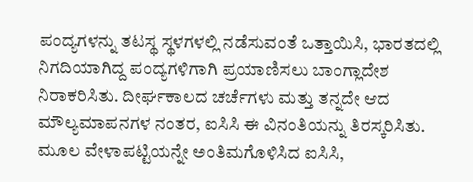ಪಂದ್ಯಗಳನ್ನು ತಟಸ್ಥ ಸ್ಥಳಗಳಲ್ಲಿ ನಡೆಸುವಂತೆ ಒತ್ತಾಯಿಸಿ, ಭಾರತದಲ್ಲಿ ನಿಗದಿಯಾಗಿದ್ದ ಪಂದ್ಯಗಳಿಗಾಗಿ ಪ್ರಯಾಣಿಸಲು ಬಾಂಗ್ಲಾದೇಶ ನಿರಾಕರಿಸಿತು. ದೀರ್ಘಕಾಲದ ಚರ್ಚೆಗಳು ಮತ್ತು ತನ್ನದೇ ಆದ ಮೌಲ್ಯಮಾಪನಗಳ ನಂತರ, ಐಸಿಸಿ ಈ ವಿನಂತಿಯನ್ನು ತಿರಸ್ಕರಿಸಿತು. ಮೂಲ ವೇಳಾಪಟ್ಟಿಯನ್ನೇ ಅಂತಿಮಗೊಳಿಸಿದ ಐಸಿಸಿ,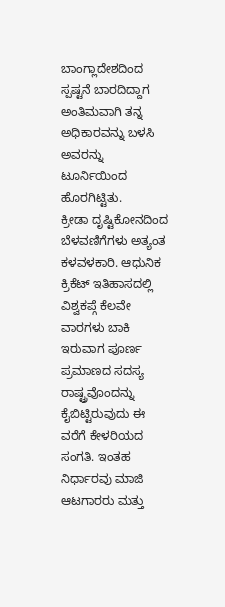ಬಾಂಗ್ಲಾದೇಶದಿಂದ ಸ್ಪಷ್ಟನೆ ಬಾರದಿದ್ದಾಗ ಅಂತಿಮವಾಗಿ ತನ್ನ ಅಧಿಕಾರವನ್ನು ಬಳಸಿ ಅವರನ್ನು ಟೂರ್ನಿಯಿಂದ ಹೊರಗಿಟ್ಟಿತು.
ಕ್ರೀಡಾ ದೃಷ್ಟಿಕೋನದಿಂದ ಬೆಳವಣಿಗೆಗಳು ಅತ್ಯಂತ ಕಳವಳಕಾರಿ. ಆಧುನಿಕ ಕ್ರಿಕೆಟ್ ಇತಿಹಾಸದಲ್ಲಿ ವಿಶ್ವಕಪ್ಗೆ ಕೆಲವೇ ವಾರಗಳು ಬಾಕಿ ಇರುವಾಗ ಪೂರ್ಣ ಪ್ರಮಾಣದ ಸದಸ್ಯ ರಾಷ್ಟ್ರವೊಂದನ್ನು ಕೈಬಿಟ್ಟಿರುವುದು ಈ ವರೆಗೆ ಕೇಳರಿಯದ ಸಂಗತಿ. ಇಂತಹ ನಿರ್ಧಾರವು ಮಾಜಿ ಆಟಗಾರರು ಮತ್ತು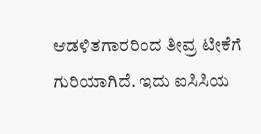ಆಡಳಿತಗಾರರಿಂದ ತೀವ್ರ ಟೀಕೆಗೆ ಗುರಿಯಾಗಿದೆ. ಇದು ಐಸಿಸಿಯ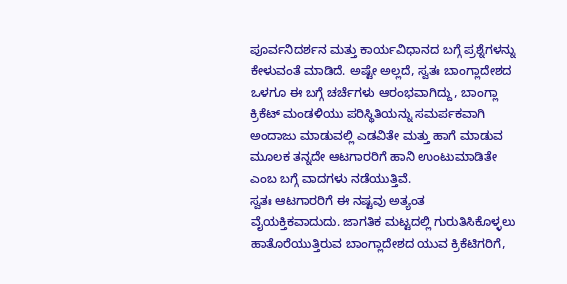ಪೂರ್ವನಿದರ್ಶನ ಮತ್ತು ಕಾರ್ಯವಿಧಾನದ ಬಗ್ಗೆ ಪ್ರಶ್ನೆಗಳನ್ನು ಕೇಳುವಂತೆ ಮಾಡಿದೆ. ಅಷ್ಟೇ ಅಲ್ಲದೆ, ಸ್ವತಃ ಬಾಂಗ್ಲಾದೇಶದ ಒಳಗೂ ಈ ಬಗ್ಗೆ ಚರ್ಚೆಗಳು ಆರಂಭವಾಗಿದ್ದು, ಬಾಂಗ್ಲಾ ಕ್ರಿಕೆಟ್ ಮಂಡಳಿಯು ಪರಿಸ್ಥಿತಿಯನ್ನು ಸಮರ್ಪಕವಾಗಿ ಅಂದಾಜು ಮಾಡುವಲ್ಲಿ ಎಡವಿತೇ ಮತ್ತು ಹಾಗೆ ಮಾಡುವ ಮೂಲಕ ತನ್ನದೇ ಆಟಗಾರರಿಗೆ ಹಾನಿ ಉಂಟುಮಾಡಿತೇ ಎಂಬ ಬಗ್ಗೆ ವಾದಗಳು ನಡೆಯುತ್ತಿವೆ.
ಸ್ವತಃ ಆಟಗಾರರಿಗೆ ಈ ನಷ್ಟವು ಅತ್ಯಂತ ವೈಯಕ್ತಿಕವಾದುದು. ಜಾಗತಿಕ ಮಟ್ಟದಲ್ಲಿ ಗುರುತಿಸಿಕೊಳ್ಳಲು ಹಾತೊರೆಯುತ್ತಿರುವ ಬಾಂಗ್ಲಾದೇಶದ ಯುವ ಕ್ರಿಕೆಟಿಗರಿಗೆ,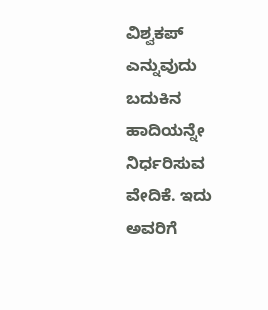ವಿಶ್ವಕಪ್ ಎನ್ನುವುದು ಬದುಕಿನ ಹಾದಿಯನ್ನೇ ನಿರ್ಧರಿಸುವ ವೇದಿಕೆ. ಇದು ಅವರಿಗೆ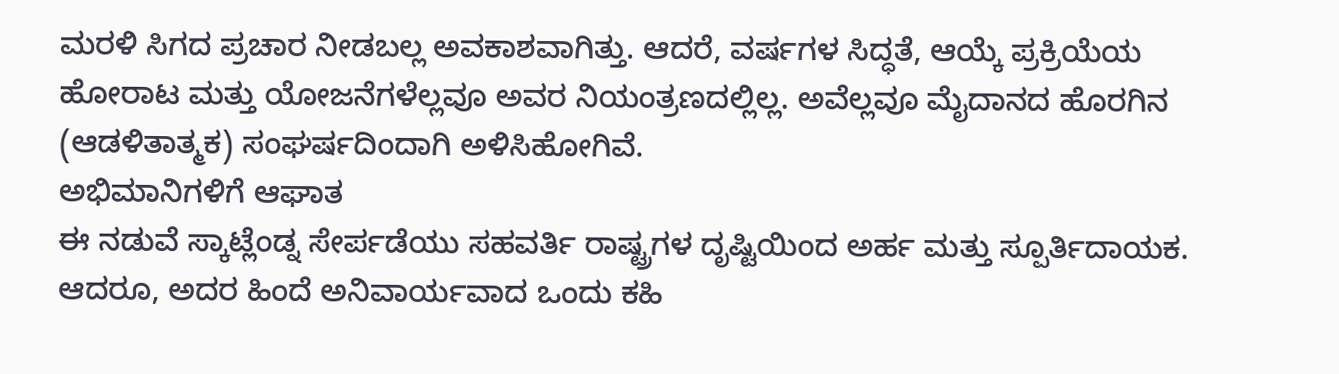ಮರಳಿ ಸಿಗದ ಪ್ರಚಾರ ನೀಡಬಲ್ಲ ಅವಕಾಶವಾಗಿತ್ತು. ಆದರೆ, ವರ್ಷಗಳ ಸಿದ್ಧತೆ, ಆಯ್ಕೆ ಪ್ರಕ್ರಿಯೆಯ ಹೋರಾಟ ಮತ್ತು ಯೋಜನೆಗಳೆಲ್ಲವೂ ಅವರ ನಿಯಂತ್ರಣದಲ್ಲಿಲ್ಲ. ಅವೆಲ್ಲವೂ ಮೈದಾನದ ಹೊರಗಿನ (ಆಡಳಿತಾತ್ಮಕ) ಸಂಘರ್ಷದಿಂದಾಗಿ ಅಳಿಸಿಹೋಗಿವೆ.
ಅಭಿಮಾನಿಗಳಿಗೆ ಆಘಾತ
ಈ ನಡುವೆ ಸ್ಕಾಟ್ಲೆಂಡ್ನ ಸೇರ್ಪಡೆಯು ಸಹವರ್ತಿ ರಾಷ್ಟ್ರಗಳ ದೃಷ್ಟಿಯಿಂದ ಅರ್ಹ ಮತ್ತು ಸ್ಪೂರ್ತಿದಾಯಕ. ಆದರೂ, ಅದರ ಹಿಂದೆ ಅನಿವಾರ್ಯವಾದ ಒಂದು ಕಹಿ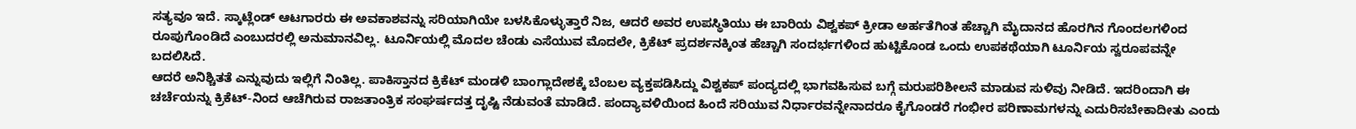ಸತ್ಯವೂ ಇದೆ. ಸ್ಕಾಟ್ಲೆಂಡ್ ಆಟಗಾರರು ಈ ಅವಕಾಶವನ್ನು ಸರಿಯಾಗಿಯೇ ಬಳಸಿಕೊಳ್ಳುತ್ತಾರೆ ನಿಜ, ಆದರೆ ಅವರ ಉಪಸ್ಥಿತಿಯು ಈ ಬಾರಿಯ ವಿಶ್ವಕಪ್ ಕ್ರೀಡಾ ಅರ್ಹತೆಗಿಂತ ಹೆಚ್ಚಾಗಿ ಮೈದಾನದ ಹೊರಗಿನ ಗೊಂದಲಗಳಿಂದ ರೂಪುಗೊಂಡಿದೆ ಎಂಬುದರಲ್ಲಿ ಅನುಮಾನವಿಲ್ಲ. ಟೂರ್ನಿಯಲ್ಲಿ ಮೊದಲ ಚೆಂಡು ಎಸೆಯುವ ಮೊದಲೇ, ಕ್ರಿಕೆಟ್ ಪ್ರದರ್ಶನಕ್ಕಿಂತ ಹೆಚ್ಚಾಗಿ ಸಂದರ್ಭಗಳಿಂದ ಹುಟ್ಟಿಕೊಂಡ ಒಂದು ಉಪಕಥೆಯಾಗಿ ಟೂರ್ನಿಯ ಸ್ವರೂಪವನ್ನೇ ಬದಲಿಸಿದೆ.
ಆದರೆ ಅನಿಶ್ಚಿತತೆ ಎನ್ನುವುದು ಇಲ್ಲಿಗೆ ನಿಂತಿಲ್ಲ. ಪಾಕಿಸ್ತಾನದ ಕ್ರಿಕೆಟ್ ಮಂಡಳಿ ಬಾಂಗ್ಲಾದೇಶಕ್ಕೆ ಬೆಂಬಲ ವ್ಯಕ್ತಪಡಿಸಿದ್ದು ವಿಶ್ವಕಪ್ ಪಂದ್ಯದಲ್ಲಿ ಭಾಗವಹಿಸುವ ಬಗ್ಗೆ ಮರುಪರಿಶೀಲನೆ ಮಾಡುವ ಸುಳಿವು ನೀಡಿದೆ. ಇದರಿಂದಾಗಿ ಈ ಚರ್ಚೆಯನ್ನು ಕ್ರಿಕೆಟ್-ನಿಂದ ಆಚೆಗಿರುವ ರಾಜತಾಂತ್ರಿಕ ಸಂಘರ್ಷದತ್ತ ದೃಷ್ಟಿ ನೆಡುವಂತೆ ಮಾಡಿದೆ. ಪಂದ್ಯಾವಳಿಯಿಂದ ಹಿಂದೆ ಸರಿಯುವ ನಿರ್ಧಾರವನ್ನೇನಾದರೂ ಕೈಗೊಂಡರೆ ಗಂಭೀರ ಪರಿಣಾಮಗಳನ್ನು ಎದುರಿಸಬೇಕಾದೀತು ಎಂದು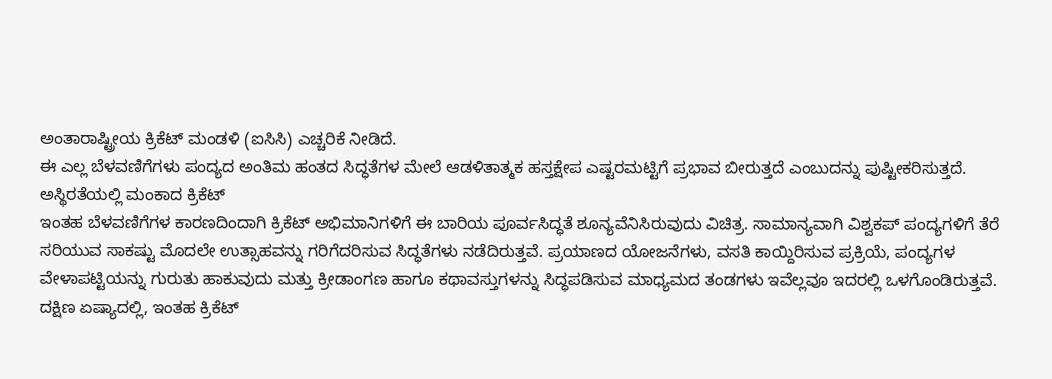ಅಂತಾರಾಷ್ಟ್ರೀಯ ಕ್ರಿಕೆಟ್ ಮಂಡಳಿ (ಐಸಿಸಿ) ಎಚ್ಚರಿಕೆ ನೀಡಿದೆ.
ಈ ಎಲ್ಲ ಬೆಳವಣಿಗೆಗಳು ಪಂದ್ಯದ ಅಂತಿಮ ಹಂತದ ಸಿದ್ಧತೆಗಳ ಮೇಲೆ ಆಡಳಿತಾತ್ಮಕ ಹಸ್ತಕ್ಷೇಪ ಎಷ್ಟರಮಟ್ಟಿಗೆ ಪ್ರಭಾವ ಬೀರುತ್ತದೆ ಎಂಬುದನ್ನು ಪುಷ್ಟೀಕರಿಸುತ್ತದೆ.
ಅಸ್ಥಿರತೆಯಲ್ಲಿ ಮಂಕಾದ ಕ್ರಿಕೆಟ್
ಇಂತಹ ಬೆಳವಣಿಗೆಗಳ ಕಾರಣದಿಂದಾಗಿ ಕ್ರಿಕೆಟ್ ಅಭಿಮಾನಿಗಳಿಗೆ ಈ ಬಾರಿಯ ಪೂರ್ವಸಿದ್ಧತೆ ಶೂನ್ಯವೆನಿಸಿರುವುದು ವಿಚಿತ್ರ. ಸಾಮಾನ್ಯವಾಗಿ ವಿಶ್ವಕಪ್ ಪಂದ್ಯಗಳಿಗೆ ತೆರೆ ಸರಿಯುವ ಸಾಕಷ್ಟು ಮೊದಲೇ ಉತ್ಸಾಹವನ್ನು ಗರಿಗೆದರಿಸುವ ಸಿದ್ಧತೆಗಳು ನಡೆದಿರುತ್ತವೆ. ಪ್ರಯಾಣದ ಯೋಜನೆಗಳು, ವಸತಿ ಕಾಯ್ದಿರಿಸುವ ಪ್ರಕ್ರಿಯೆ, ಪಂದ್ಯಗಳ ವೇಳಾಪಟ್ಟಿಯನ್ನು ಗುರುತು ಹಾಕುವುದು ಮತ್ತು ಕ್ರೀಡಾಂಗಣ ಹಾಗೂ ಕಥಾವಸ್ತುಗಳನ್ನು ಸಿದ್ಧಪಡಿಸುವ ಮಾಧ್ಯಮದ ತಂಡಗಳು ಇವೆಲ್ಲವೂ ಇದರಲ್ಲಿ ಒಳಗೊಂಡಿರುತ್ತವೆ.
ದಕ್ಷಿಣ ಏಷ್ಯಾದಲ್ಲಿ, ಇಂತಹ ಕ್ರಿಕೆಟ್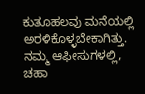ಕುತೂಹಲವು ಮನೆಯಲ್ಲಿ ಅರಳಿಕೊಳ್ಳಬೇಕಾಗಿತ್ತು. ನಮ್ಮ ಆಫೀಸುಗಳಲ್ಲಿ, ಚಹಾ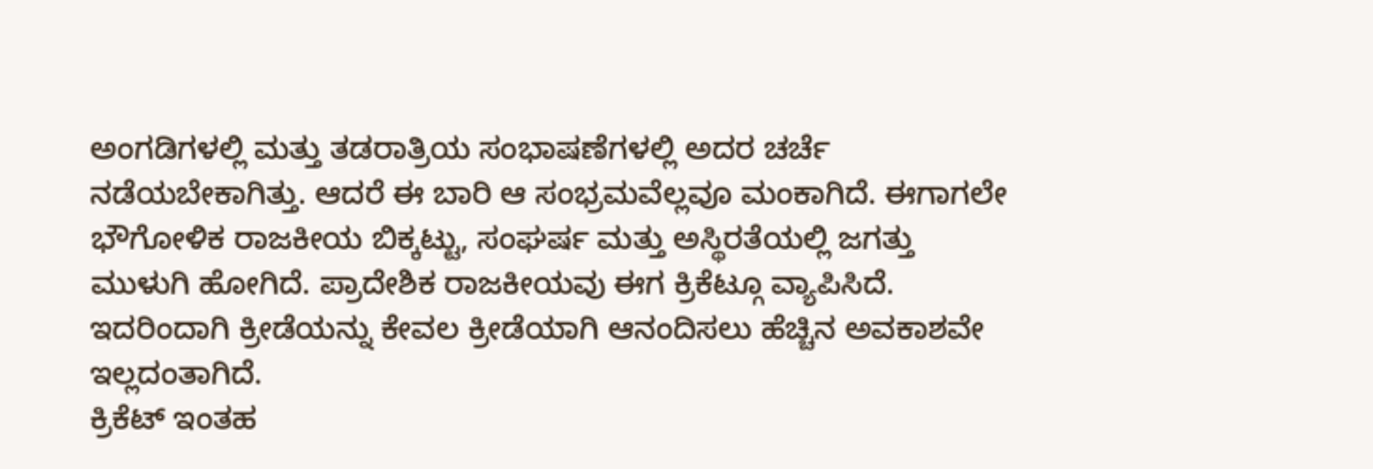ಅಂಗಡಿಗಳಲ್ಲಿ ಮತ್ತು ತಡರಾತ್ರಿಯ ಸಂಭಾಷಣೆಗಳಲ್ಲಿ ಅದರ ಚರ್ಚೆ ನಡೆಯಬೇಕಾಗಿತ್ತು. ಆದರೆ ಈ ಬಾರಿ ಆ ಸಂಭ್ರಮವೆಲ್ಲವೂ ಮಂಕಾಗಿದೆ. ಈಗಾಗಲೇ ಭೌಗೋಳಿಕ ರಾಜಕೀಯ ಬಿಕ್ಕಟ್ಟು, ಸಂಘರ್ಷ ಮತ್ತು ಅಸ್ಥಿರತೆಯಲ್ಲಿ ಜಗತ್ತು ಮುಳುಗಿ ಹೋಗಿದೆ. ಪ್ರಾದೇಶಿಕ ರಾಜಕೀಯವು ಈಗ ಕ್ರಿಕೆಟ್ಗೂ ವ್ಯಾಪಿಸಿದೆ. ಇದರಿಂದಾಗಿ ಕ್ರೀಡೆಯನ್ನು ಕೇವಲ ಕ್ರೀಡೆಯಾಗಿ ಆನಂದಿಸಲು ಹೆಚ್ಚಿನ ಅವಕಾಶವೇ ಇಲ್ಲದಂತಾಗಿದೆ.
ಕ್ರಿಕೆಟ್ ಇಂತಹ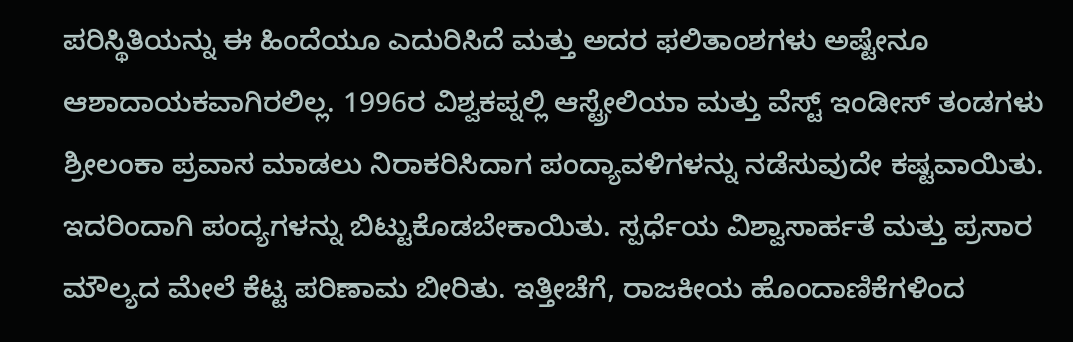ಪರಿಸ್ಥಿತಿಯನ್ನು ಈ ಹಿಂದೆಯೂ ಎದುರಿಸಿದೆ ಮತ್ತು ಅದರ ಫಲಿತಾಂಶಗಳು ಅಷ್ಟೇನೂ ಆಶಾದಾಯಕವಾಗಿರಲಿಲ್ಲ. 1996ರ ವಿಶ್ವಕಪ್ನಲ್ಲಿ ಆಸ್ಟ್ರೇಲಿಯಾ ಮತ್ತು ವೆಸ್ಟ್ ಇಂಡೀಸ್ ತಂಡಗಳು ಶ್ರೀಲಂಕಾ ಪ್ರವಾಸ ಮಾಡಲು ನಿರಾಕರಿಸಿದಾಗ ಪಂದ್ಯಾವಳಿಗಳನ್ನು ನಡೆಸುವುದೇ ಕಷ್ಟವಾಯಿತು. ಇದರಿಂದಾಗಿ ಪಂದ್ಯಗಳನ್ನು ಬಿಟ್ಟುಕೊಡಬೇಕಾಯಿತು. ಸ್ಪರ್ಧೆಯ ವಿಶ್ವಾಸಾರ್ಹತೆ ಮತ್ತು ಪ್ರಸಾರ ಮೌಲ್ಯದ ಮೇಲೆ ಕೆಟ್ಟ ಪರಿಣಾಮ ಬೀರಿತು. ಇತ್ತೀಚೆಗೆ, ರಾಜಕೀಯ ಹೊಂದಾಣಿಕೆಗಳಿಂದ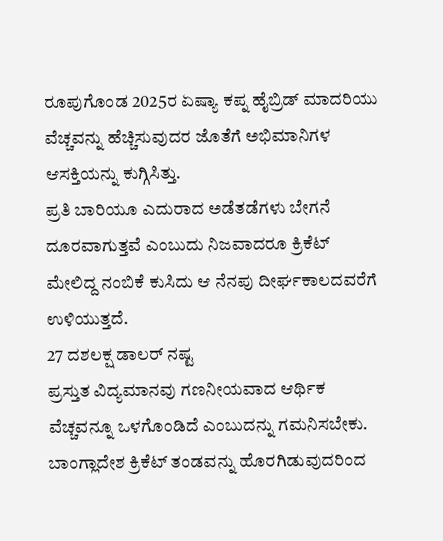ರೂಪುಗೊಂಡ 2025ರ ಏಷ್ಯಾ ಕಪ್ನ ಹೈಬ್ರಿಡ್ ಮಾದರಿಯು ವೆಚ್ಚವನ್ನು ಹೆಚ್ಚಿಸುವುದರ ಜೊತೆಗೆ ಅಭಿಮಾನಿಗಳ ಆಸಕ್ತಿಯನ್ನು ಕುಗ್ಗಿಸಿತ್ತು.
ಪ್ರತಿ ಬಾರಿಯೂ ಎದುರಾದ ಅಡೆತಡೆಗಳು ಬೇಗನೆ ದೂರವಾಗುತ್ತವೆ ಎಂಬುದು ನಿಜವಾದರೂ ಕ್ರಿಕೆಟ್ ಮೇಲಿದ್ದ ನಂಬಿಕೆ ಕುಸಿದು ಆ ನೆನಪು ದೀರ್ಘಕಾಲದವರೆಗೆ ಉಳಿಯುತ್ತದೆ.
27 ದಶಲಕ್ಷ ಡಾಲರ್ ನಷ್ಟ
ಪ್ರಸ್ತುತ ವಿದ್ಯಮಾನವು ಗಣನೀಯವಾದ ಆರ್ಥಿಕ ವೆಚ್ಚವನ್ನೂ ಒಳಗೊಂಡಿದೆ ಎಂಬುದನ್ನು ಗಮನಿಸಬೇಕು. ಬಾಂಗ್ಲಾದೇಶ ಕ್ರಿಕೆಟ್ ತಂಡವನ್ನು ಹೊರಗಿಡುವುದರಿಂದ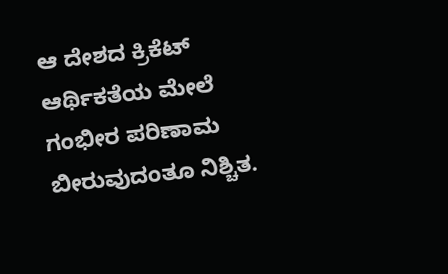ಆ ದೇಶದ ಕ್ರಿಕೆಟ್ ಆರ್ಥಿಕತೆಯ ಮೇಲೆ ಗಂಭೀರ ಪರಿಣಾಮ ಬೀರುವುದಂತೂ ನಿಶ್ಚಿತ.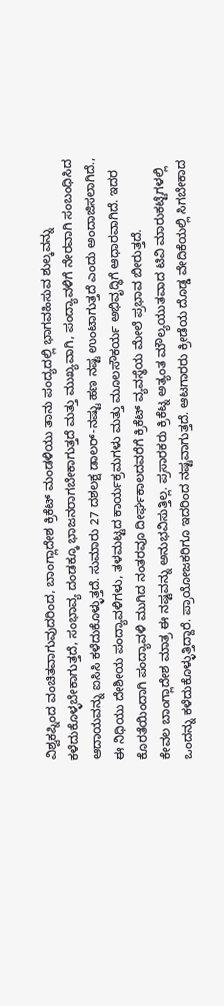ವಿಶ್ವಕಪ್ನಿಂದ ವಂಚಿತವಾಗುವುದರಿಂದ, ಬಾಂಗ್ಲಾದೇಶ ಕ್ರಿಕೆಟ್ ಮಂಡಳಿಯು ತಾನು ಪಂದ್ಯದಲ್ಲಿ ಭಾಗವಹಿಸುವ ಶುಲ್ಕವನ್ನು ಕಳೆದುಕೊಳ್ಳಬೇಕಾಗುತ್ತದೆ, ಸಂಭಾವ್ಯ ದಂಡಕ್ಕೂ ಭಾಜನರಾಗಬೇಕಾಗುತ್ತದೆ ಮತ್ತು ಮುಖ್ಯವಾಗಿ, ಪಂದ್ಯಾವಳಿಗೆ ನೇರವಾಗಿ ಸಂಬಂಧಿಸಿದ ಆದಾಯವನ್ನು ಐಸಿಸಿ ಕಳೆದುಕೊಳ್ಳುತ್ತದೆ. ಸುಮಾರು 27 ದಶಲಕ್ಷ ಡಾಲರ್-ನಷ್ಟು ಹಣ ನಷ್ಟ ಉಂಟಾಗುತ್ತದೆ ಎಂದು ಅಂದಾಜಿಸಲಾಗಿದೆ.,
ಈ ನಿಧಿಯು ದೇಶೀಯ ಪಂದ್ಯಾವಳಿಗಳು, ತಳಮಟ್ಟದ ಕಾರ್ಯಕ್ರಮಗಳು ಮತ್ತು ಮೂಲಸೌಕರ್ಯ ಅಭಿವೃದ್ಧಿಗೆ ಆಧಾರವಾಗಿದೆ. ಇದರ ಕೊರತೆಯಿಂದಾಗಿ ಪಂದ್ಯಾವಳಿ ಮುಗಿದ ನಂತರವೂ ದೀರ್ಘಕಾಲದವರೆಗೆ ಕ್ರಿಕೆಟ್ ವ್ಯವಸ್ಥೆಯ ಮೇಲೆ ಪ್ರಭಾವ ಬೀರುತ್ತದೆ.
ಕೇವಲ ಬಾಂಗ್ಲಾದೇಶ ಮಾತ್ರ ಈ ನಷ್ಟವನ್ನು ಅನುಭವಿಸುತ್ತಿಲ್ಲ. ಪ್ರಸಾರಕರು ಕ್ರಿಕೆಟ್ನ ಅತ್ಯಂತ ಮೌಲ್ಯಯುತವಾದ ಟಿವಿ ಮಾರುಕಟ್ಟೆಗಳಲ್ಲಿ ಒಂದನ್ನು ಕಳೆದುಕೊಳ್ಳುತ್ತಿದ್ದಾರೆ. ಪ್ರಾಯೋಜಕರಿಗೂ ಇದರಿಂದ ನಷ್ಟವಾಗುತ್ತದೆ. ಆಟಗಾರರು ಕ್ರೀಡೆಯ ದೊಡ್ಡ ವೇದಿಕೆಯಲ್ಲಿ ಸಿಗಬೇಕಾದ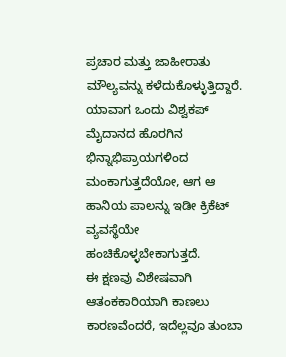ಪ್ರಚಾರ ಮತ್ತು ಜಾಹೀರಾತು ಮೌಲ್ಯವನ್ನು ಕಳೆದುಕೊಳ್ಳುತ್ತಿದ್ದಾರೆ. ಯಾವಾಗ ಒಂದು ವಿಶ್ವಕಪ್ ಮೈದಾನದ ಹೊರಗಿನ ಭಿನ್ನಾಭಿಪ್ರಾಯಗಳಿಂದ ಮಂಕಾಗುತ್ತದೆಯೋ, ಆಗ ಆ ಹಾನಿಯ ಪಾಲನ್ನು ಇಡೀ ಕ್ರಿಕೆಟ್ ವ್ಯವಸ್ಥೆಯೇ ಹಂಚಿಕೊಳ್ಳಬೇಕಾಗುತ್ತದೆ.
ಈ ಕ್ಷಣವು ವಿಶೇಷವಾಗಿ ಆತಂಕಕಾರಿಯಾಗಿ ಕಾಣಲು ಕಾರಣವೆಂದರೆ, ಇದೆಲ್ಲವೂ ತುಂಬಾ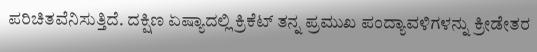ಪರಿಚಿತವೆನಿಸುತ್ತಿದೆ. ದಕ್ಷಿಣ ಏಷ್ಯಾದಲ್ಲಿ ಕ್ರಿಕೆಟ್ ತನ್ನ ಪ್ರಮುಖ ಪಂದ್ಯಾವಳಿಗಳನ್ನು ಕ್ರೀಡೇತರ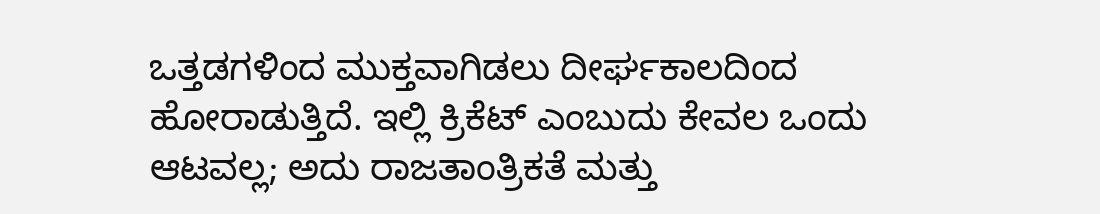ಒತ್ತಡಗಳಿಂದ ಮುಕ್ತವಾಗಿಡಲು ದೀರ್ಘಕಾಲದಿಂದ ಹೋರಾಡುತ್ತಿದೆ. ಇಲ್ಲಿ ಕ್ರಿಕೆಟ್ ಎಂಬುದು ಕೇವಲ ಒಂದು ಆಟವಲ್ಲ; ಅದು ರಾಜತಾಂತ್ರಿಕತೆ ಮತ್ತು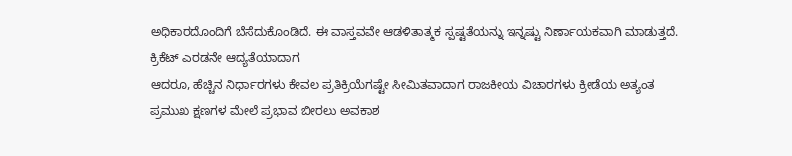ಅಧಿಕಾರದೊಂದಿಗೆ ಬೆಸೆದುಕೊಂಡಿದೆ. ಈ ವಾಸ್ತವವೇ ಆಡಳಿತಾತ್ಮಕ ಸ್ಪಷ್ಟತೆಯನ್ನು ಇನ್ನಷ್ಟು ನಿರ್ಣಾಯಕವಾಗಿ ಮಾಡುತ್ತದೆ.
ಕ್ರಿಕೆಟ್ ಎರಡನೇ ಆದ್ಯತೆಯಾದಾಗ
ಆದರೂ, ಹೆಚ್ಚಿನ ನಿರ್ಧಾರಗಳು ಕೇವಲ ಪ್ರತಿಕ್ರಿಯೆಗಷ್ಟೇ ಸೀಮಿತವಾದಾಗ ರಾಜಕೀಯ ವಿಚಾರಗಳು ಕ್ರೀಡೆಯ ಅತ್ಯಂತ ಪ್ರಮುಖ ಕ್ಷಣಗಳ ಮೇಲೆ ಪ್ರಭಾವ ಬೀರಲು ಅವಕಾಶ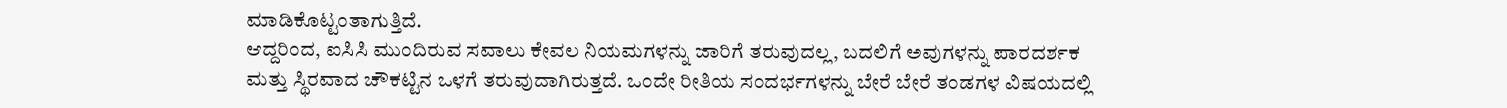ಮಾಡಿಕೊಟ್ಟಂತಾಗುತ್ತಿದೆ.
ಆದ್ದರಿಂದ, ಐಸಿಸಿ ಮುಂದಿರುವ ಸವಾಲು ಕೇವಲ ನಿಯಮಗಳನ್ನು ಜಾರಿಗೆ ತರುವುದಲ್ಲ, ಬದಲಿಗೆ ಅವುಗಳನ್ನು ಪಾರದರ್ಶಕ ಮತ್ತು ಸ್ಥಿರವಾದ ಚೌಕಟ್ಟಿನ ಒಳಗೆ ತರುವುದಾಗಿರುತ್ತದೆ. ಒಂದೇ ರೀತಿಯ ಸಂದರ್ಭಗಳನ್ನು ಬೇರೆ ಬೇರೆ ತಂಡಗಳ ವಿಷಯದಲ್ಲಿ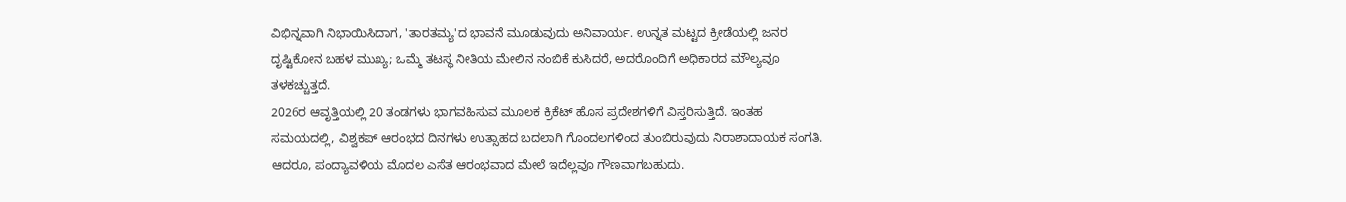ವಿಭಿನ್ನವಾಗಿ ನಿಭಾಯಿಸಿದಾಗ, 'ತಾರತಮ್ಯ'ದ ಭಾವನೆ ಮೂಡುವುದು ಅನಿವಾರ್ಯ. ಉನ್ನತ ಮಟ್ಟದ ಕ್ರೀಡೆಯಲ್ಲಿ ಜನರ ದೃಷ್ಟಿಕೋನ ಬಹಳ ಮುಖ್ಯ; ಒಮ್ಮೆ ತಟಸ್ಥ ನೀತಿಯ ಮೇಲಿನ ನಂಬಿಕೆ ಕುಸಿದರೆ, ಅದರೊಂದಿಗೆ ಅಧಿಕಾರದ ಮೌಲ್ಯವೂ ತಳಕಚ್ಚುತ್ತದೆ.
2026ರ ಆವೃತ್ತಿಯಲ್ಲಿ 20 ತಂಡಗಳು ಭಾಗವಹಿಸುವ ಮೂಲಕ ಕ್ರಿಕೆಟ್ ಹೊಸ ಪ್ರದೇಶಗಳಿಗೆ ವಿಸ್ತರಿಸುತ್ತಿದೆ. ಇಂತಹ ಸಮಯದಲ್ಲಿ, ವಿಶ್ವಕಪ್ ಆರಂಭದ ದಿನಗಳು ಉತ್ಸಾಹದ ಬದಲಾಗಿ ಗೊಂದಲಗಳಿಂದ ತುಂಬಿರುವುದು ನಿರಾಶಾದಾಯಕ ಸಂಗತಿ. ಆದರೂ, ಪಂದ್ಯಾವಳಿಯ ಮೊದಲ ಎಸೆತ ಆರಂಭವಾದ ಮೇಲೆ ಇದೆಲ್ಲವೂ ಗೌಣವಾಗಬಹುದು.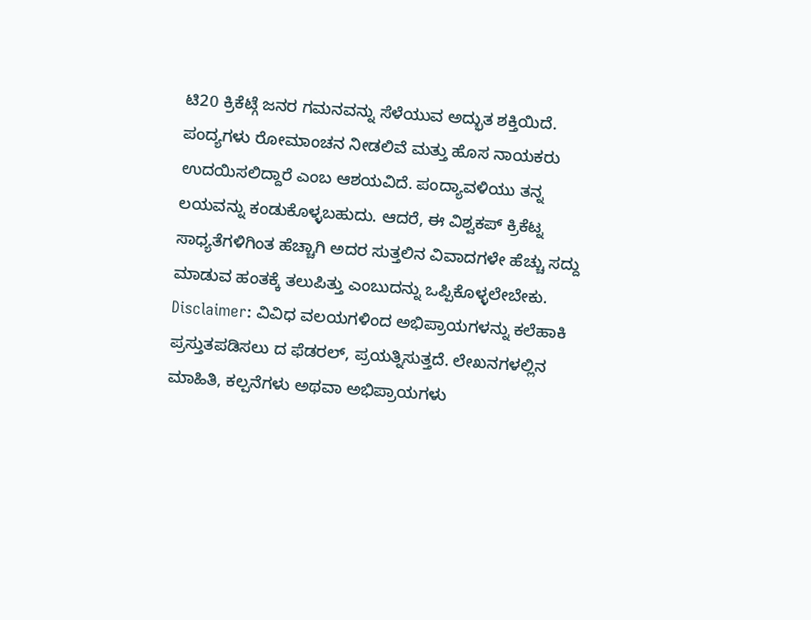ಟಿ20 ಕ್ರಿಕೆಟ್ಗೆ ಜನರ ಗಮನವನ್ನು ಸೆಳೆಯುವ ಅದ್ಭುತ ಶಕ್ತಿಯಿದೆ. ಪಂದ್ಯಗಳು ರೋಮಾಂಚನ ನೀಡಲಿವೆ ಮತ್ತು ಹೊಸ ನಾಯಕರು ಉದಯಿಸಲಿದ್ದಾರೆ ಎಂಬ ಆಶಯವಿದೆ. ಪಂದ್ಯಾವಳಿಯು ತನ್ನ ಲಯವನ್ನು ಕಂಡುಕೊಳ್ಳಬಹುದು. ಆದರೆ, ಈ ವಿಶ್ವಕಪ್ ಕ್ರಿಕೆಟ್ನ ಸಾಧ್ಯತೆಗಳಿಗಿಂತ ಹೆಚ್ಚಾಗಿ ಅದರ ಸುತ್ತಲಿನ ವಿವಾದಗಳೇ ಹೆಚ್ಚು ಸದ್ದು ಮಾಡುವ ಹಂತಕ್ಕೆ ತಲುಪಿತ್ತು ಎಂಬುದನ್ನು ಒಪ್ಪಿಕೊಳ್ಳಲೇಬೇಕು.
Disclaimer: ವಿವಿಧ ವಲಯಗಳಿಂದ ಅಭಿಪ್ರಾಯಗಳನ್ನು ಕಲೆಹಾಕಿ ಪ್ರಸ್ತುತಪಡಿಸಲು ದ ಫೆಡರಲ್, ಪ್ರಯತ್ನಿಸುತ್ತದೆ. ಲೇಖನಗಳಲ್ಲಿನ ಮಾಹಿತಿ, ಕಲ್ಪನೆಗಳು ಅಥವಾ ಅಭಿಪ್ರಾಯಗಳು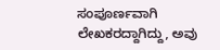ಸಂಪೂರ್ಣವಾಗಿ ಲೇಖಕರದ್ದಾಗಿದ್ದು, ಅವು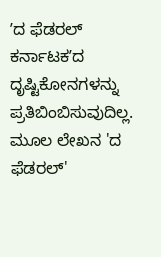ʼದ ಫೆಡರಲ್ ಕರ್ನಾಟಕʼದ ದೃಷ್ಟಿಕೋನಗಳನ್ನು ಪ್ರತಿಬಿಂಬಿಸುವುದಿಲ್ಲ. ಮೂಲ ಲೇಖನ 'ದ ಫೆಡರಲ್'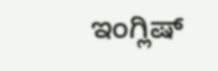ಇಂಗ್ಲಿಷ್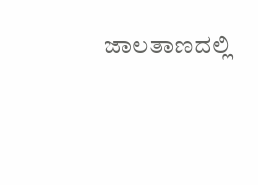ಜಾಲತಾಣದಲ್ಲಿ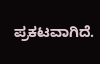ಪ್ರಕಟವಾಗಿದೆ.